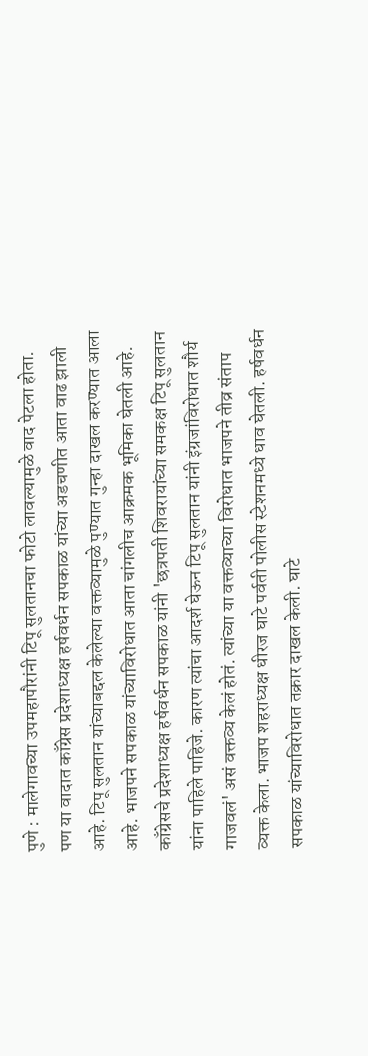पुणे : मालेगावच्या उपमहापौरांनी टिपू सुलतानचा फोटो लावल्यामुळे वाद पेटला होता. पण या वादात काँग्रेस प्रदेशाध्यक्ष हर्षवर्धन सपकाळ यांच्या अडचणीत आता वाढ झाली आहे. टिपू सुलतान यांच्याबद्दल केलेल्या वक्तव्यामुळे पुण्यात गुन्हा दाखल करण्यात आला आहे. भाजपने सपकाळ यांच्याविरोधात आता चांगलीच आक्रमक भूमिका घेतली आहे.
काँग्रेसचे प्रदेशाध्यक्ष हर्षवर्धन सपकाळ यांनी 'छत्रपती शिवरायांच्या समकक्ष टिपू सुलतान यांना पाहिले पाहिजे. कारण त्यांचा आदर्श घेऊन टिपू सुलतान यांनी इंग्रजांविरोधात शौर्य गाजवलं' असं वक्तव्य केलं होतं. त्यांच्या या वक्तव्याच्या विरोधात भाजपने तीव्र संताप व्यक्त केला. भाजप शहराध्यक्ष धीरज घाटे पर्वती पोलीस स्टेशनमध्ये धाव घेतली. हर्षवर्धन सपकाळ यांच्याविरोधात तक्रार दाखल केली. घाटे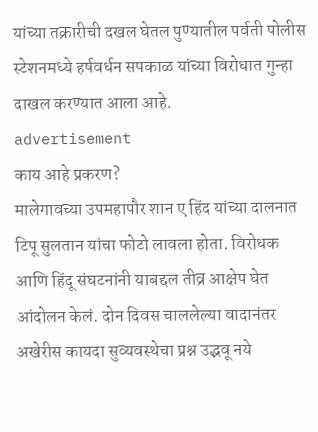यांच्या तक्रारीची दखल घेतल पुण्यातील पर्वती पोलीस स्टेशनमध्ये हर्षवर्धन सपकाळ यांच्या विरोधात गुन्हा दाखल करण्यात आला आहे.
advertisement
काय आहे प्रकरण?
मालेगावच्या उपमहापौर शान ए हिंद यांच्या दालनात टिपू सुलतान यांचा फोटो लावला होता. विरोधक आणि हिंदू संघटनांनी याबद्दल तीव्र आक्षेप घेत आंदोलन केलं. दोन दिवस चाललेल्या वादानंतर अखेरीस कायदा सुव्यवस्थेचा प्रश्न उद्भवू नये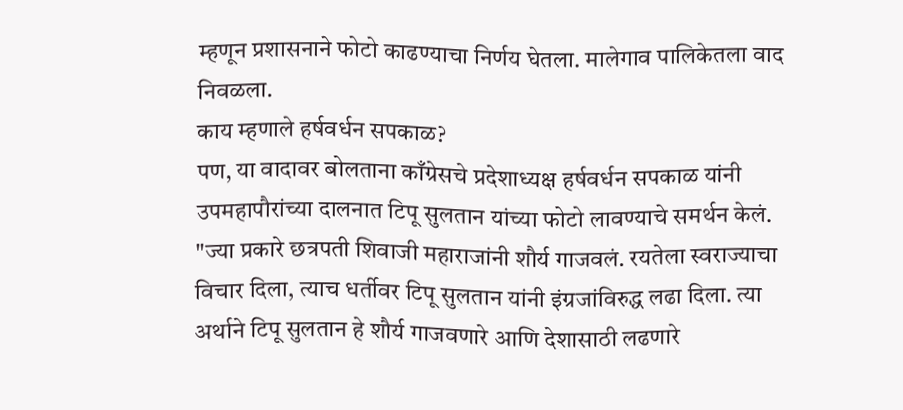म्हणून प्रशासनाने फोटो काढण्याचा निर्णय घेतला. मालेगाव पालिकेतला वाद निवळला.
काय म्हणाले हर्षवर्धन सपकाळ?
पण, या वादावर बोलताना काँग्रेसचे प्रदेशाध्यक्ष हर्षवर्धन सपकाळ यांनी उपमहापौरांच्या दालनात टिपू सुलतान यांच्या फोटो लावण्याचे समर्थन केलं. "ज्या प्रकारे छत्रपती शिवाजी महाराजांनी शौर्य गाजवलं. रयतेला स्वराज्याचा विचार दिला, त्याच धर्तीवर टिपू सुलतान यांनी इंग्रजांविरुद्ध लढा दिला. त्या अर्थाने टिपू सुलतान हे शौर्य गाजवणारे आणि देशासाठी लढणारे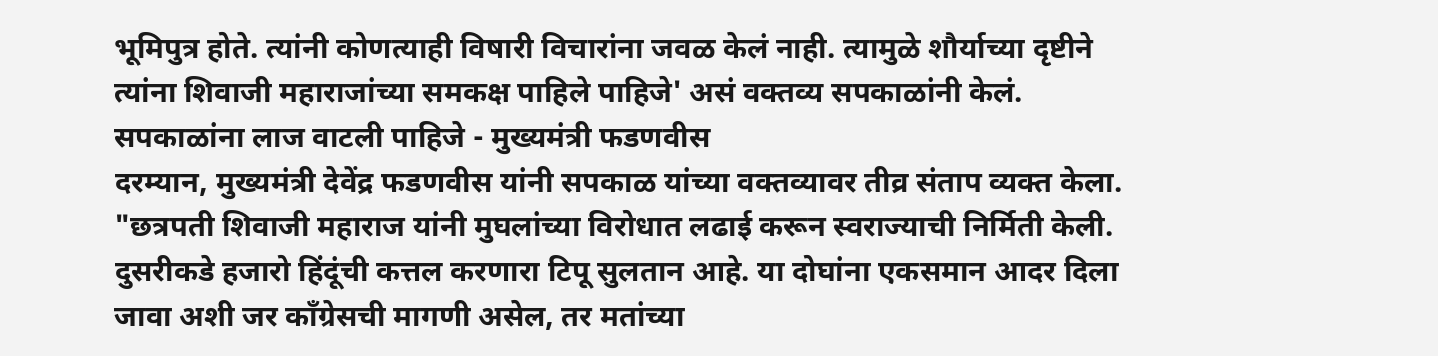भूमिपुत्र होते. त्यांनी कोणत्याही विषारी विचारांना जवळ केलं नाही. त्यामुळे शौर्याच्या दृष्टीने त्यांना शिवाजी महाराजांच्या समकक्ष पाहिले पाहिजे' असं वक्तव्य सपकाळांनी केलं.
सपकाळांना लाज वाटली पाहिजे - मुख्यमंत्री फडणवीस
दरम्यान, मुख्यमंत्री देवेंद्र फडणवीस यांनी सपकाळ यांच्या वक्तव्यावर तीव्र संताप व्यक्त केला. "छत्रपती शिवाजी महाराज यांनी मुघलांच्या विरोधात लढाई करून स्वराज्याची निर्मिती केली. दुसरीकडे हजारो हिंदूंची कत्तल करणारा टिपू सुलतान आहे. या दोघांना एकसमान आदर दिला जावा अशी जर काँग्रेसची मागणी असेल, तर मतांच्या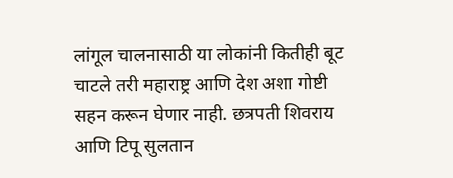लांगूल चालनासाठी या लोकांनी कितीही बूट चाटले तरी महाराष्ट्र आणि देश अशा गोष्टी सहन करून घेणार नाही. छत्रपती शिवराय आणि टिपू सुलतान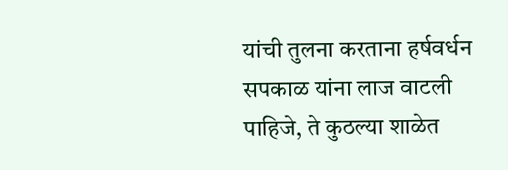यांची तुलना करताना हर्षवर्धन सपकाळ यांना लाज वाटली पाहिजे, ते कुठल्या शाळेत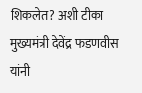शिकलेत? अशी टीका मुख्यमंत्री देवेंद्र फडणवीस यांनी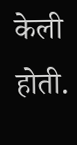केली होती.